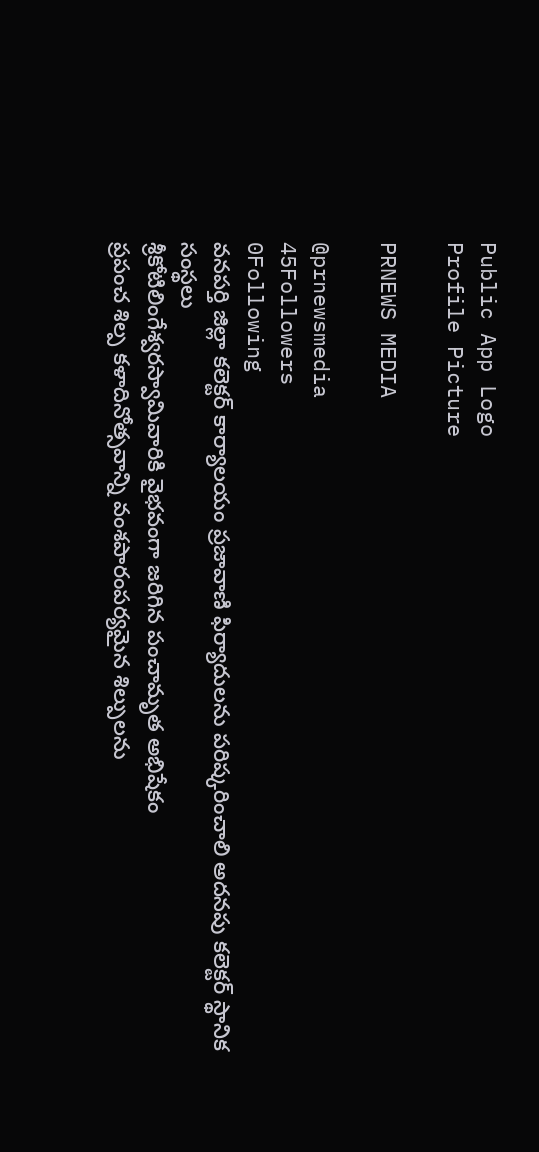Public App Logo
Profile Picture

PRNEWS MEDIA

@prnewsmedia
45Followers
0Following
వనపర్తి జిల్లా కలెక్టర్ కార్యాలయం ప్రజావాణి ఫిర్యాదులను పరిష్కరించాలి అదనపు కలెక్టర్ స్థానిక సంస్థలు
శ్రీకోటిలింగేశ్వరస్వామివారికి వైభవంగా జరిగిన పంచామృత అభిషేకం
ప్రపంచ శిల్ప కళాదినోత్సవాన్ని వంశపారంపర్యమైన శిల్పులను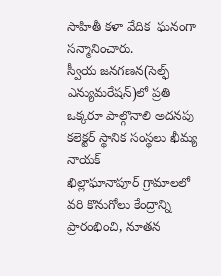సాహితీ కళా వేదిక  ఘనంగా సన్మానించారు.
స్వీయ జనగణన(సెల్ఫ్ ఎన్యుమరేషన్)లో ప్రతి ఒక్కరూ పాల్గొనాలి అదనపు కలెక్టర్ స్థానిక సంస్థలు ఖీమ్య నాయక్
ఖిల్లాఘానాపూర్ గ్రామాలలో వరి కొనుగోలు కేంద్రాన్ని ప్రారంభించి, నూతన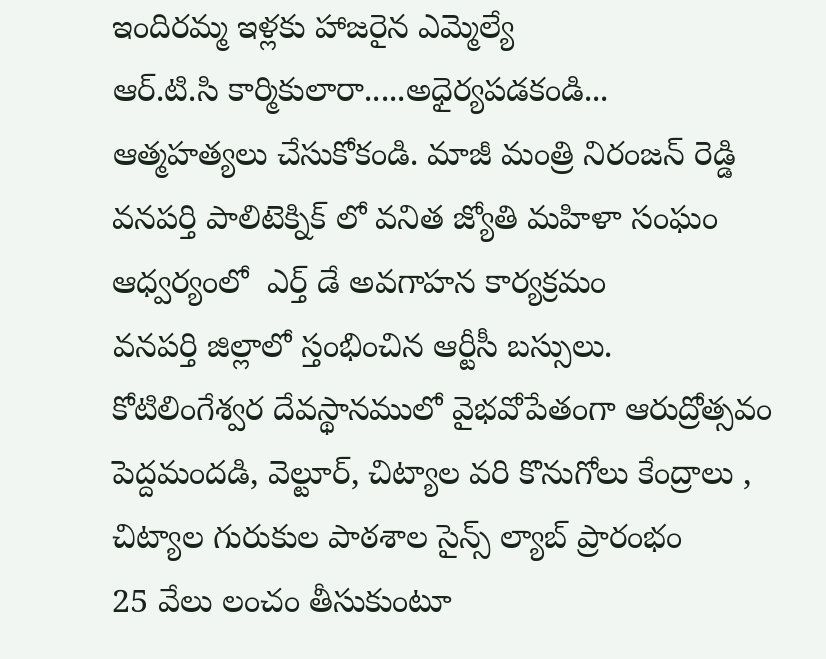ఇందిరమ్మ ఇళ్లకు హాజరైన ఎమ్మెల్యే
ఆర్.టి.సి కార్మికులారా.....అధైర్యపడకండి...     ఆత్మహత్యలు చేసుకోకండి. మాజీ మంత్రి నిరంజన్ రెడ్డి
వనపర్తి పాలిటెక్నిక్ లో వనిత జ్యోతి మహిళా సంఘం ఆధ్వర్యంలో  ఎర్త్ డే అవగాహన కార్యక్రమం
వనపర్తి జిల్లాలో స్తంభించిన ఆర్టీసీ బస్సులు.
కోటిలింగేశ్వర దేవస్థానములో వైభవోపేతంగా ఆరుద్రోత్సవం
పెద్దమందడి, వెల్టూర్, చిట్యాల వరి కొనుగోలు కేంద్రాలు , చిట్యాల గురుకుల పాఠశాల సైన్స్ ల్యాబ్ ప్రారంభం
25 వేలు లంచం తీసుకుంటూ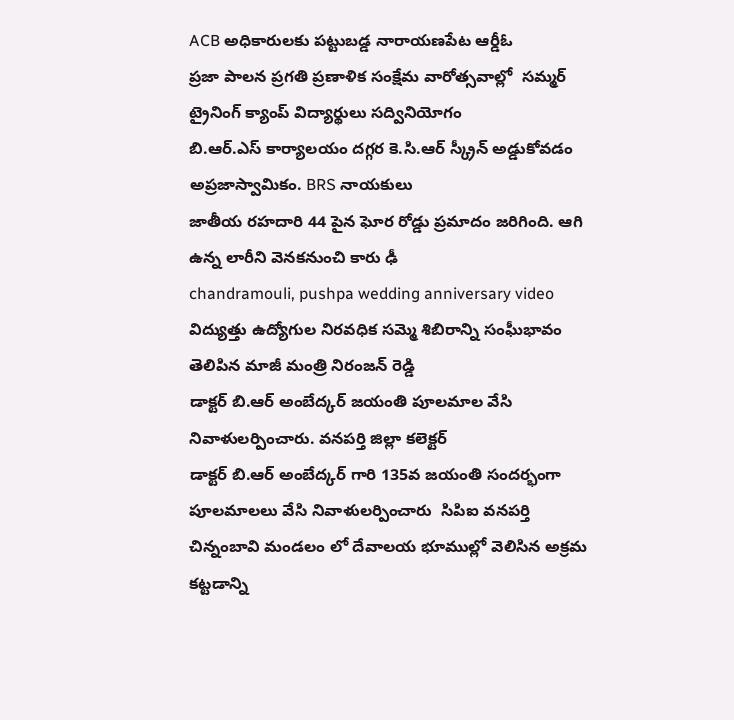ACB అధికారులకు పట్టుబడ్డ నారాయణపేట ఆర్డీఓ
ప్రజా పాలన ప్రగతి ప్రణాళిక సంక్షేమ వారోత్సవాల్లో  సమ్మర్ ట్రైనింగ్ క్యాంప్ విద్యార్థులు సద్వినియోగం
బి.ఆర్.ఎస్ కార్యాలయం దగ్గర కె.సి.ఆర్ స్క్రీన్ అడ్డుకోవడం అప్రజాస్వామికం. BRS నాయకులు
జాతీయ రహదారి 44 పైన ఘోర రోడ్డు ప్రమాదం జరిగింది. ఆగి ఉన్న లారీని వెనకనుంచి కారు ఢీ
chandramouli, pushpa wedding anniversary video
విద్యుత్తు ఉద్యోగుల నిరవధిక సమ్మె శిబిరాన్ని సంఘీభావం తెలిపిన మాజీ మంత్రి నిరంజన్ రెడ్డి
డాక్టర్ బి.ఆర్ అంబేద్కర్ జయంతి పూలమాల వేసి నివాళులర్పించారు. వనపర్తి జిల్లా కలెక్టర్
డాక్టర్ బి.ఆర్ అంబేద్కర్ గారి 135వ జయంతి సందర్భంగా పూలమాలలు వేసి నివాళులర్పించారు  సిపిఐ వనపర్తి
చిన్నంబావి మండలం లో దేవాలయ భూముల్లో వెలిసిన అక్రమ కట్టడాన్ని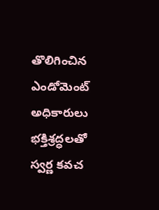తొలిగించిన ఎండోమెంట్ అధికారులు
భక్తిశ్రద్ధలతో స్వర్ణ కవచ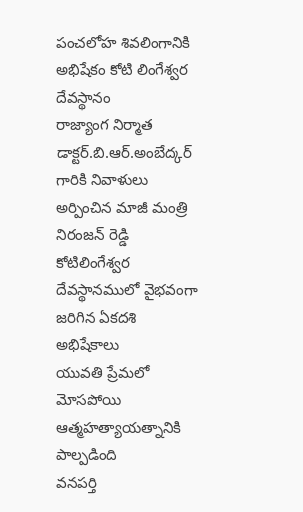పంచలోహ శివలింగానికి అభిషేకం కోటి లింగేశ్వర దేవస్థానం
రాజ్యాంగ నిర్మాత డాక్టర్.బి.ఆర్.అంబేద్కర్ గారికి నివాళులు అర్పించిన మాజీ మంత్రి నిరంజన్ రెడ్డి
కోటిలింగేశ్వర దేవస్థానములో వైభవంగా జరిగిన ఏకదశి అభిషేకాలు
యువతి ప్రేమలో మోసపోయి ఆత్మహత్యాయత్నానికి పాల్పడింది
వనపర్తి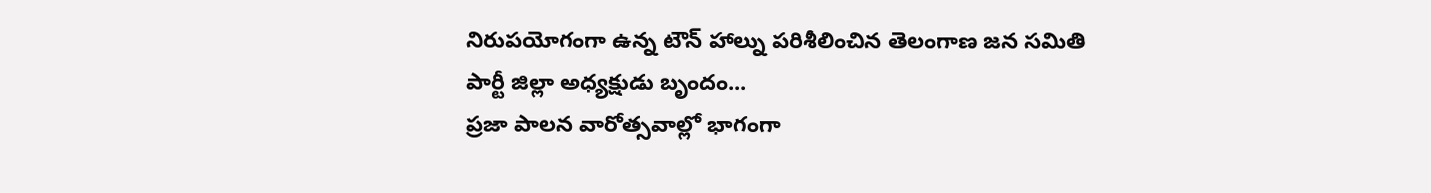నిరుపయోగంగా ఉన్న టౌన్ హాల్ను పరిశీలించిన తెలంగాణ జన సమితి పార్టీ జిల్లా అధ్యక్షుడు బృందం...
ప్రజా పాలన వారోత్సవాల్లో భాగంగా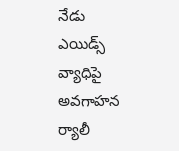నేడు ఎయిడ్స్ వ్యాధిపై అవగాహన ర్యాలీ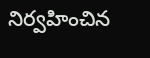నిర్వహించిన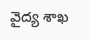వైద్య శాఖ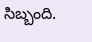సిబ్బంది.